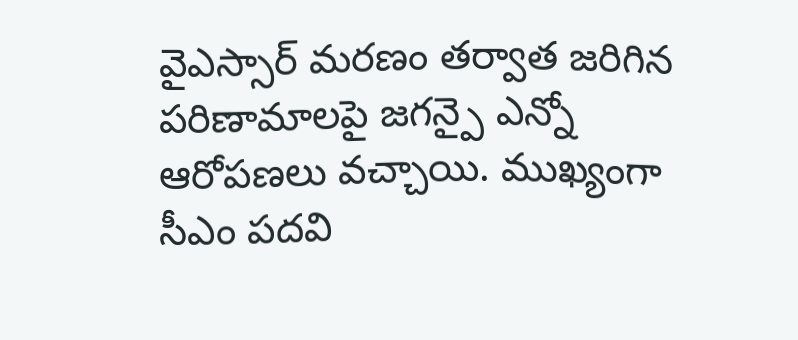వైఎస్సార్ మరణం తర్వాత జరిగిన పరిణామాలపై జగన్పై ఎన్నో ఆరోపణలు వచ్చాయి. ముఖ్యంగా సీఎం పదవి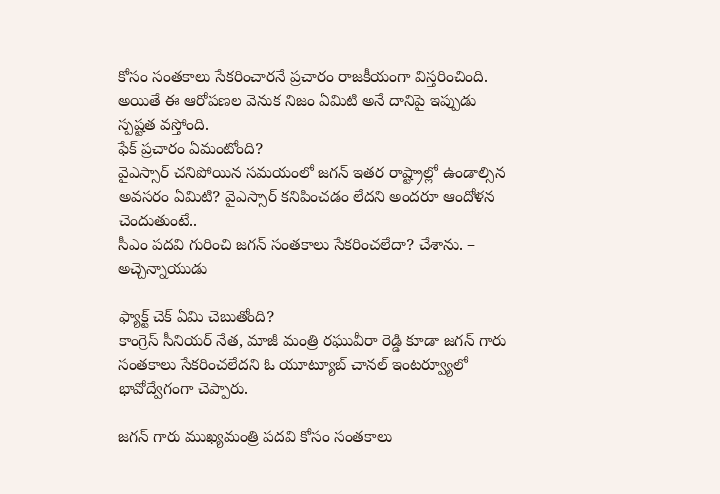కోసం సంతకాలు సేకరించారనే ప్రచారం రాజకీయంగా విస్తరించింది. అయితే ఈ ఆరోపణల వెనుక నిజం ఏమిటి అనే దానిపై ఇప్పుడు స్పష్టత వస్తోంది.
ఫేక్ ప్రచారం ఏమంటోంది?
వైఎస్సార్ చనిపోయిన సమయంలో జగన్ ఇతర రాష్ట్రాల్లో ఉండాల్సిన అవసరం ఏమిటి? వైఎస్సార్ కనిపించడం లేదని అందరూ ఆందోళన చెందుతుంటే..
సీఎం పదవి గురించి జగన్ సంతకాలు సేకరించలేదా? చేశాను. – అచ్చెన్నాయుడు

ఫ్యాక్ట్ చెక్ ఏమి చెబుతోంది?
కాంగ్రెస్ సీనియర్ నేత, మాజీ మంత్రి రఘువీరా రెడ్డి కూడా జగన్ గారు సంతకాలు సేకరించలేదని ఓ యూట్యూబ్ చానల్ ఇంటర్వ్యూలో భావోద్వేగంగా చెప్పారు.

జగన్ గారు ముఖ్యమంత్రి పదవి కోసం సంతకాలు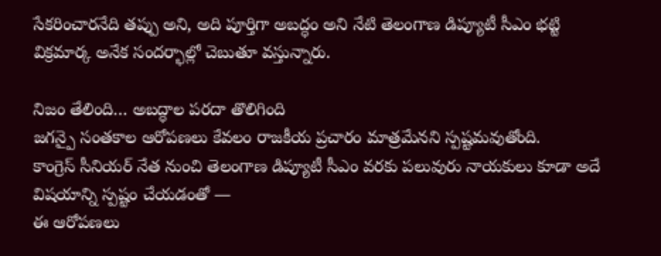సేకరించారనేది తప్పు అని, అది పూర్తిగా అబద్ధం అని నేటి తెలంగాణ డిప్యూటీ సీఎం భట్టి విక్రమార్క అనేక సందర్భాల్లో చెబుతూ వస్తున్నారు.

నిజం తేలింది… అబద్ధాల పరదా తొలిగింది
జగన్పై సంతకాల ఆరోపణలు కేవలం రాజకీయ ప్రచారం మాత్రమేనని స్పష్టమవుతోంది.
కాంగ్రెస్ సీనియర్ నేత నుంచి తెలంగాణ డిప్యూటీ సీఎం వరకు పలువురు నాయకులు కూడా అదే విషయాన్ని స్పష్టం చేయడంతో —
ఈ ఆరోపణలు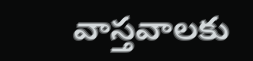వాస్తవాలకు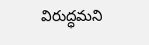విరుద్ధమని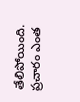తేలిపోయింది.
ప్రచారం ఎంత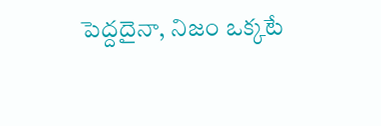పెద్దదైనా, నిజం ఒక్కటే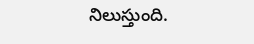నిలుస్తుంది.